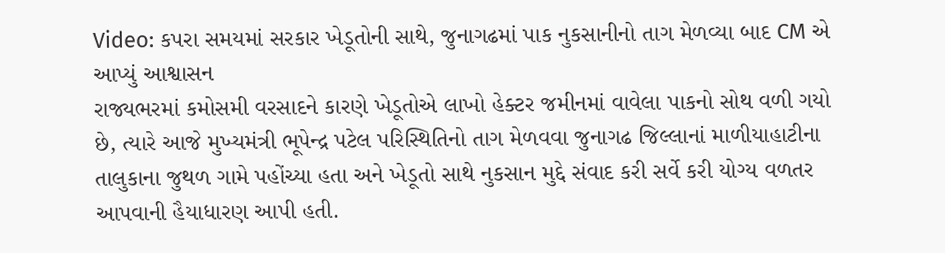Video: કપરા સમયમાં સરકાર ખેડૂતોની સાથે, જુનાગઢમાં પાક નુકસાનીનો તાગ મેળવ્યા બાદ CM એ આપ્યું આશ્વાસન
રાજ્યભરમાં કમોસમી વરસાદને કારણે ખેડૂતોએ લાખો હેક્ટર જમીનમાં વાવેલા પાકનો સોથ વળી ગયો છે, ત્યારે આજે મુખ્યમંત્રી ભૂપેન્દ્ર પટેલ પરિસ્થિતિનો તાગ મેળવવા જુનાગઢ જિલ્લાનાં માળીયાહાટીના તાલુકાના જુથળ ગામે પહોંચ્યા હતા અને ખેડૂતો સાથે નુકસાન મુદ્દે સંવાદ કરી સર્વે કરી યોગ્ય વળતર આપવાની હૈયાધારણ આપી હતી.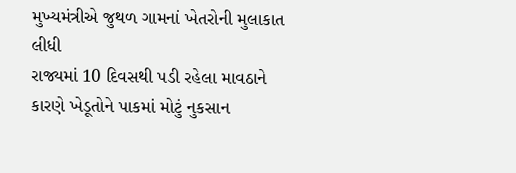મુખ્યમંત્રીએ જુથળ ગામનાં ખેતરોની મુલાકાત લીધી
રાજ્યમાં 10 દિવસથી પડી રહેલા માવઠાને કારણે ખેડૂતોને પાકમાં મોટું નુકસાન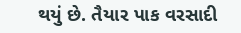થયું છે. તૈયાર પાક વરસાદી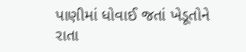પાણીમાં ધોવાઈ જતાં ખેડૂતોને રાતા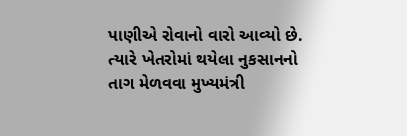પાણીએ રોવાનો વારો આવ્યો છે. ત્યારે ખેતરોમાં થયેલા નુકસાનનો તાગ મેળવવા મુખ્યમંત્રી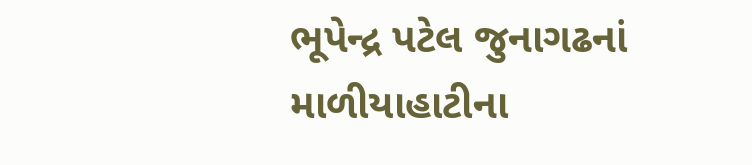ભૂપેન્દ્ર પટેલ જુનાગઢનાં માળીયાહાટીના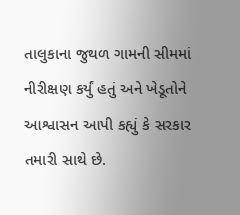તાલુકાના જુથળ ગામની સીમમાં નીરીક્ષણ કર્યું હતું અને ખેડૂતોને આશ્વાસન આપી કહ્યું કે સરકાર તમારી સાથે છે.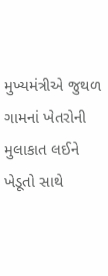મુખ્યમંત્રીએ જુથળ ગામનાં ખેતરોની મુલાકાત લઈને ખેડૂતો સાથે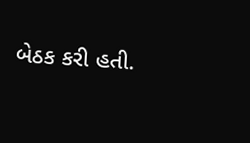બેઠક કરી હતી.